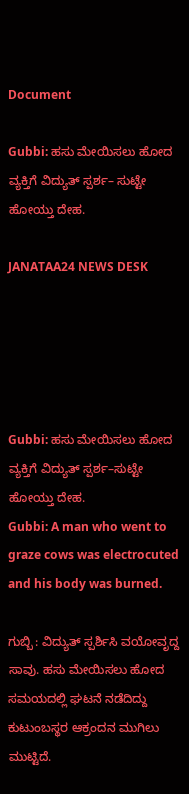Document

Gubbi: ಹಸು ಮೇಯಿಸಲು ಹೋದ ವ್ಯಕ್ತಿಗೆ ವಿದ್ಯುತ್ ಸ್ಪರ್ಶ– ಸುಟ್ಟೇ ಹೋಯ್ತು ದೇಹ.

JANATAA24 NEWS DESK





Gubbi: ಹಸು ಮೇಯಿಸಲು ಹೋದ ವ್ಯಕ್ತಿಗೆ ವಿದ್ಯುತ್ ಸ್ಪರ್ಶ–ಸುಟ್ಟೇ ಹೋಯ್ತು ದೇಹ.
Gubbi: A man who went to graze cows was electrocuted and his body was burned.

ಗುಬ್ಬಿ : ವಿದ್ಯುತ್ ಸ್ಪರ್ಶಿಸಿ ವಯೋವೃದ್ದ ಸಾವು. ಹಸು ಮೇಯಿಸಲು ಹೋದ ಸಮಯದಲ್ಲಿ ಘಟನೆ ನಡೆದಿದ್ದು ಕುಟುಂಬಸ್ಥರ ಆಕ್ರಂದನ ಮುಗಿಲು ಮುಟ್ಟಿದೆ.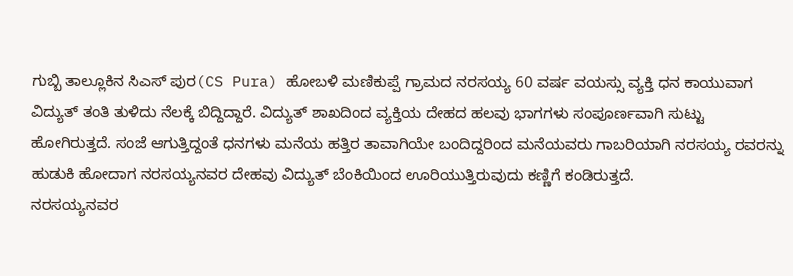ಗುಬ್ಬಿ ತಾಲ್ಲೂಕಿನ ಸಿಎಸ್ ಪುರ(CS Pura) ಹೋಬಳಿ ಮಣಿಕುಪ್ಪೆ ಗ್ರಾಮದ ನರಸಯ್ಯ 60 ವರ್ಷ ವಯಸ್ಸು ವ್ಯಕ್ತಿ ಧನ ಕಾಯುವಾಗ ವಿದ್ಯುತ್ ತಂತಿ ತುಳಿದು ನೆಲಕ್ಕೆ ಬಿದ್ದಿದ್ದಾರೆ. ವಿದ್ಯುತ್ ಶಾಖದಿಂದ ವ್ಯಕ್ತಿಯ ದೇಹದ ಹಲವು ಭಾಗಗಳು ಸಂಪೂರ್ಣವಾಗಿ ಸುಟ್ಟು ಹೋಗಿರುತ್ತದೆ. ಸಂಜೆ ಆಗುತ್ತಿದ್ದಂತೆ ಧನಗಳು ಮನೆಯ ಹತ್ತಿರ ತಾವಾಗಿಯೇ ಬಂದಿದ್ದರಿಂದ ಮನೆಯವರು ಗಾಬರಿಯಾಗಿ ನರಸಯ್ಯ ರವರನ್ನು ಹುಡುಕಿ ಹೋದಾಗ ನರಸಯ್ಯನವರ ದೇಹವು ವಿದ್ಯುತ್ ಬೆಂಕಿಯಿಂದ ಊರಿಯುತ್ತಿರುವುದು ಕಣ್ಣಿಗೆ ಕಂಡಿರುತ್ತದೆ.
ನರಸಯ್ಯನವರ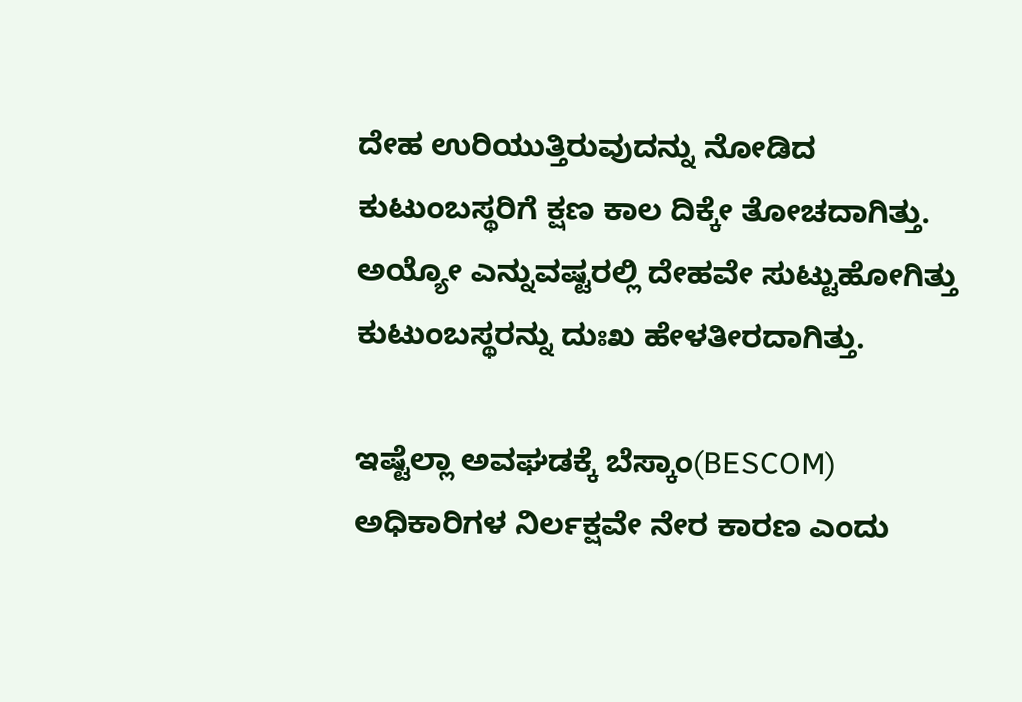ದೇಹ ಉರಿಯುತ್ತಿರುವುದನ್ನು ನೋಡಿದ ಕುಟುಂಬಸ್ಥರಿಗೆ ಕ್ಷಣ ಕಾಲ ದಿಕ್ಕೇ ತೋಚದಾಗಿತ್ತು.
ಅಯ್ಯೋ ಎನ್ನುವಷ್ಟರಲ್ಲಿ ದೇಹವೇ ಸುಟ್ಟುಹೋಗಿತ್ತು ಕುಟುಂಬಸ್ಥರನ್ನು ದುಃಖ ಹೇಳತೀರದಾಗಿತ್ತು.

ಇಷ್ಟೆಲ್ಲಾ ಅವಘಡಕ್ಕೆ ಬೆಸ್ಕಾಂ(BESCOM) ಅಧಿಕಾರಿಗಳ ನಿರ್ಲಕ್ಷವೇ ನೇರ ಕಾರಣ ಎಂದು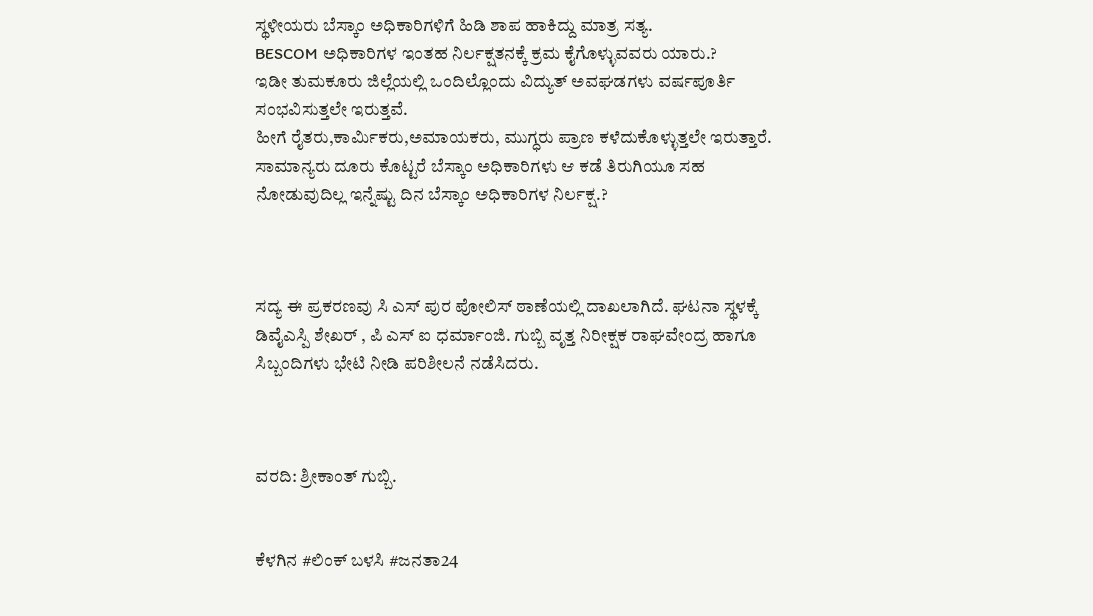ಸ್ಥಳೀಯರು ಬೆಸ್ಕಾಂ ಅಧಿಕಾರಿಗಳಿಗೆ ಹಿಡಿ ಶಾಪ ಹಾಕಿದ್ದು ಮಾತ್ರ ಸತ್ಯ.
BESCOM ಅಧಿಕಾರಿಗಳ ಇಂತಹ ನಿರ್ಲಕ್ಷತನಕ್ಕೆ ಕ್ರಮ ಕೈಗೊಳ್ಳುವವರು ಯಾರು.?
ಇಡೀ ತುಮಕೂರು ಜಿಲ್ಲೆಯಲ್ಲಿ ಒಂದಿಲ್ಲೊಂದು ವಿದ್ಯುತ್ ಅವಘಡಗಳು ವರ್ಷಪೂರ್ತಿ ಸಂಭವಿಸುತ್ತಲೇ ಇರುತ್ತವೆ.
ಹೀಗೆ ರೈತರು,ಕಾರ್ಮಿಕರು,ಅಮಾಯಕರು, ಮುಗ್ಧರು ಪ್ರಾಣ ಕಳೆದುಕೊಳ್ಳುತ್ತಲೇ ಇರುತ್ತಾರೆ.
ಸಾಮಾನ್ಯರು ದೂರು ಕೊಟ್ಟರೆ ಬೆಸ್ಕಾಂ ಅಧಿಕಾರಿಗಳು ಆ ಕಡೆ ತಿರುಗಿಯೂ ಸಹ ನೋಡುವುದಿಲ್ಲ ಇನ್ನೆಷ್ಟು ದಿನ ಬೆಸ್ಕಾಂ ಅಧಿಕಾರಿಗಳ ನಿರ್ಲಕ್ಷ.?



ಸದ್ಯ ಈ ಪ್ರಕರಣವು ಸಿ ಎಸ್ ಪುರ ಪೋಲಿಸ್ ಠಾಣೆಯಲ್ಲಿ ದಾಖಲಾಗಿದೆ. ಘಟನಾ ಸ್ಥಳಕ್ಕೆ ಡಿವೈಎಸ್ಪಿ ಶೇಖರ್ , ಪಿ ಎಸ್ ಐ ಧರ್ಮಾಂಜಿ. ಗುಬ್ಬಿ ವೃತ್ತ ನಿರೀಕ್ಷಕ ರಾಘವೇಂದ್ರ ಹಾಗೂ ಸಿಬ್ಬಂದಿಗಳು ಭೇಟಿ ನೀಡಿ ಪರಿಶೀಲನೆ ನಡೆಸಿದರು.



ವರದಿ: ಶ್ರೀಕಾಂತ್ ಗುಬ್ಬಿ.


ಕೆಳಗಿನ #ಲಿಂಕ್ ಬಳಸಿ #ಜನತಾ24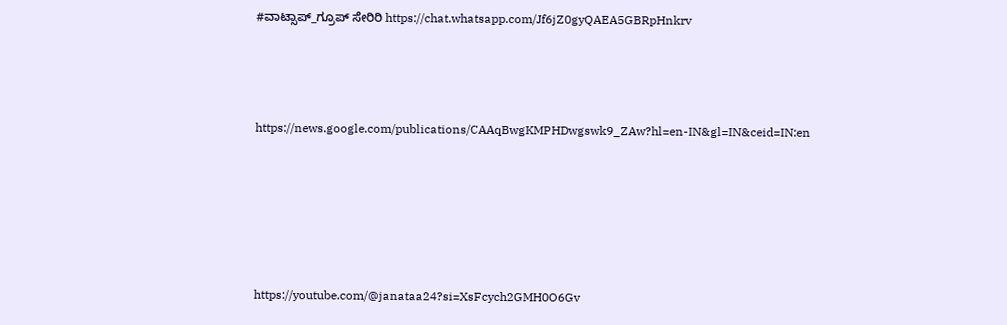#ವಾಟ್ಸಾಪ್_ಗ್ರೂಪ್ ಸೇರಿರಿ https://chat.whatsapp.com/Jf6jZ0gyQAEA5GBRpHnkrv



https://news.google.com/publications/CAAqBwgKMPHDwgswk9_ZAw?hl=en-IN&gl=IN&ceid=IN:en





https://youtube.com/@janataa24?si=XsFcych2GMH0O6Gv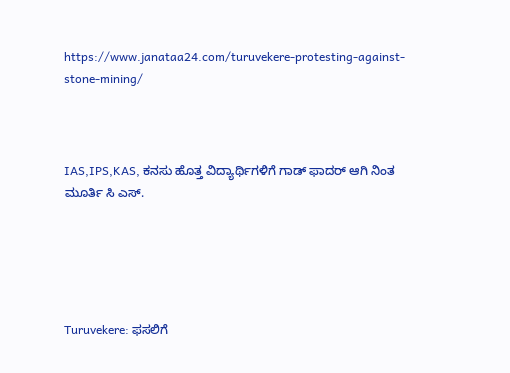https://www.janataa24.com/turuvekere-protesting-against-stone-mining/



IAS,IPS,KAS, ಕನಸು ಹೊತ್ತ ವಿದ್ಯಾರ್ಥಿಗಳಿಗೆ ಗಾಡ್ ಫಾದರ್ ಆಗಿ ನಿಂತ ಮೂರ್ತಿ ಸಿ ಎಸ್.





Turuvekere: ಫಸಲಿಗೆ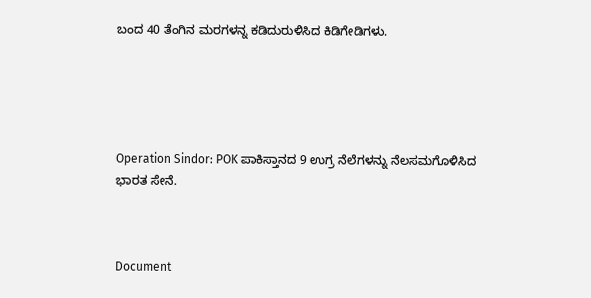ಬಂದ 40 ತೆಂಗಿನ ಮರಗಳನ್ನ ಕಡಿದುರುಳಿಸಿದ ಕಿಡಿಗೇಡಿಗಳು.





Operation Sindor: POK ಪಾಕಿಸ್ತಾನದ 9 ಉಗ್ರ ನೆಲೆಗಳನ್ನು ನೆಲಸಮಗೊಳಿಸಿದ ಭಾರತ ಸೇನೆ.



Document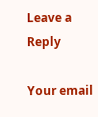Leave a Reply

Your email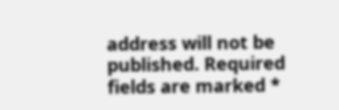address will not be published. Required fields are marked *